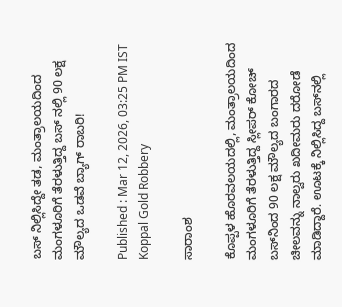ಬಸ್ ನಿಲ್ಲಿಸಿದ್ದೇ ತಡ, ಮಂತ್ರಾಲಯದಿಂದ ಮಂಗಳೂರಿಗೆ ತೆರಳುತ್ತಿದ್ದ ಬಸ್ ನಲ್ಲಿ 90 ಲಕ್ಷ ಮೌಲ್ಯದ ಒಡವೆ ಬ್ಯಾಗ್ ರಾಬರಿ!

Published : Mar 12, 2026, 03:25 PM IST
Koppal Gold Robbery

ಸಾರಾಂಶ

ಕೊಪ್ಪಳ ಹೊರವಲಯದಲ್ಲಿ, ಮಂತ್ರಾಲಯದಿಂದ ಮಂಗಳೂರಿಗೆ ತೆರಳುತ್ತಿದ್ದ ಸ್ಲೀಪರ್ ಕೋಚ್ ಬಸ್‌ನಿಂದ 90 ಲಕ್ಷ ಮೌಲ್ಯದ ಬಂಗಾರದ ಚೀಲವನ್ನು ನಾಲ್ವರು ಖದೀಮರು ದರೋಡೆ ಮಾಡಿದ್ದಾರೆ. ಊಟಕ್ಕೆ ನಿಲ್ಲಿಸಿದ್ದ ಬಸ್‌ನಲ್ಲಿ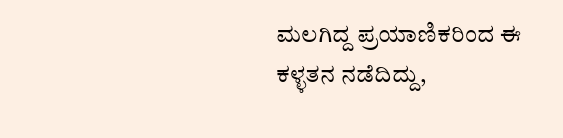ಮಲಗಿದ್ದ ಪ್ರಯಾಣಿಕರಿಂದ ಈ ಕಳ್ಳತನ ನಡೆದಿದ್ದು,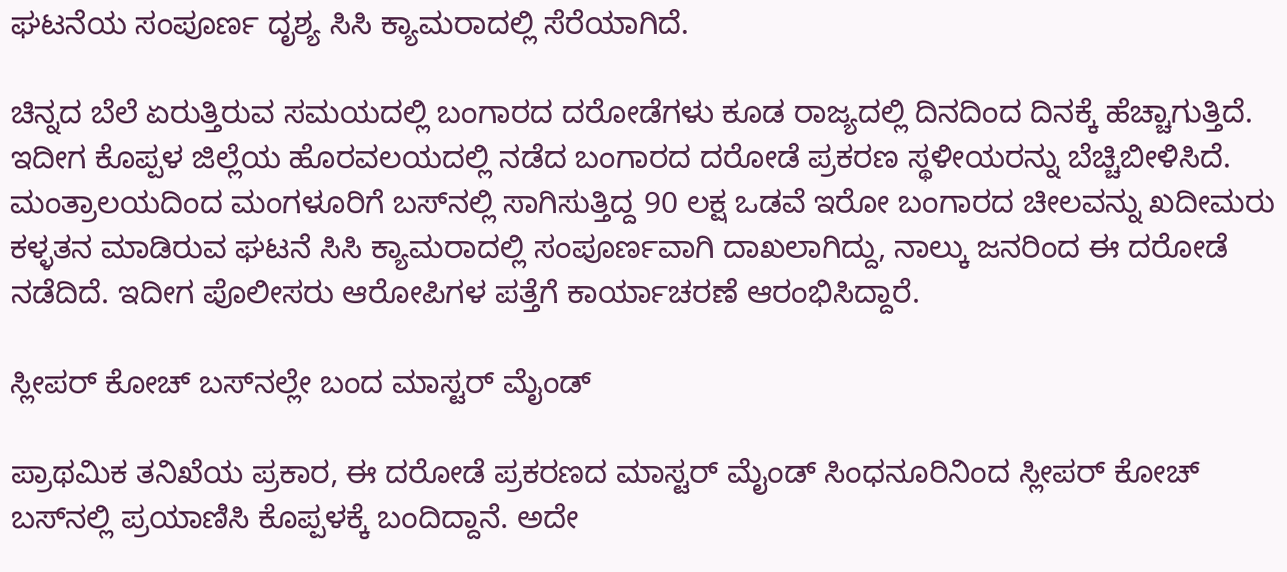ಘಟನೆಯ ಸಂಪೂರ್ಣ ದೃಶ್ಯ ಸಿಸಿ ಕ್ಯಾಮರಾದಲ್ಲಿ ಸೆರೆಯಾಗಿದೆ.

ಚಿನ್ನದ ಬೆಲೆ ಏರುತ್ತಿರುವ ಸಮಯದಲ್ಲಿ ಬಂಗಾರದ ದರೋಡೆಗಳು ಕೂಡ ರಾಜ್ಯದಲ್ಲಿ ದಿನದಿಂದ ದಿನಕ್ಕೆ ಹೆಚ್ಚಾಗುತ್ತಿದೆ. ಇದೀಗ ಕೊಪ್ಪಳ ಜಿಲ್ಲೆಯ ಹೊರವಲಯದಲ್ಲಿ ನಡೆದ ಬಂಗಾರದ ದರೋಡೆ ಪ್ರಕರಣ ಸ್ಥಳೀಯರನ್ನು ಬೆಚ್ಚಿಬೀಳಿಸಿದೆ. ಮಂತ್ರಾಲಯದಿಂದ ಮಂಗಳೂರಿಗೆ ಬಸ್‌ನಲ್ಲಿ ಸಾಗಿಸುತ್ತಿದ್ದ 90 ಲಕ್ಷ ಒಡವೆ ಇರೋ ಬಂಗಾರದ ಚೀಲವನ್ನು ಖದೀಮರು ಕಳ್ಳತನ ಮಾಡಿರುವ ಘಟನೆ ಸಿಸಿ ಕ್ಯಾಮರಾದಲ್ಲಿ ಸಂಪೂರ್ಣವಾಗಿ ದಾಖಲಾಗಿದ್ದು, ನಾಲ್ಕು ಜನರಿಂದ ಈ ದರೋಡೆ ನಡೆದಿದೆ. ಇದೀಗ ಪೊಲೀಸರು ಆರೋಪಿಗಳ ಪತ್ತೆಗೆ ಕಾರ್ಯಾಚರಣೆ ಆರಂಭಿಸಿದ್ದಾರೆ.

ಸ್ಲೀಪರ್ ಕೋಚ್ ಬಸ್‌ನಲ್ಲೇ ಬಂದ ಮಾಸ್ಟರ್ ಮೈಂಡ್

ಪ್ರಾಥಮಿಕ ತನಿಖೆಯ ಪ್ರಕಾರ, ಈ ದರೋಡೆ ಪ್ರಕರಣದ ಮಾಸ್ಟರ್ ಮೈಂಡ್ ಸಿಂಧನೂರಿನಿಂದ ಸ್ಲೀಪರ್ ಕೋಚ್ ಬಸ್‌ನಲ್ಲಿ ಪ್ರಯಾಣಿಸಿ ಕೊಪ್ಪಳಕ್ಕೆ ಬಂದಿದ್ದಾನೆ. ಅದೇ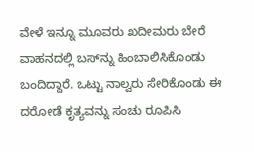ವೇಳೆ ಇನ್ನೂ ಮೂವರು ಖದೀಮರು ಬೇರೆ ವಾಹನದಲ್ಲಿ ಬಸ್‌ನ್ನು ಹಿಂಬಾಲಿಸಿಕೊಂಡು ಬಂದಿದ್ದಾರೆ. ಒಟ್ಟು ನಾಲ್ವರು ಸೇರಿಕೊಂಡು ಈ ದರೋಡೆ ಕೃತ್ಯವನ್ನು ಸಂಚು ರೂಪಿಸಿ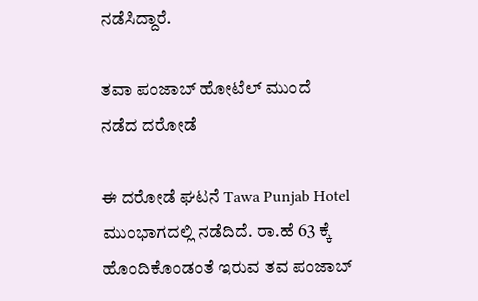ನಡೆಸಿದ್ದಾರೆ.

ತವಾ ಪಂಜಾಬ್ ಹೋಟೆಲ್ ಮುಂದೆ ನಡೆದ ದರೋಡೆ

ಈ ದರೋಡೆ ಘಟನೆ Tawa Punjab Hotel ಮುಂಭಾಗದಲ್ಲಿ ನಡೆದಿದೆ. ರಾ.ಹೆ 63 ಕ್ಕೆ ಹೊಂದಿಕೊಂಡಂತೆ ಇರುವ ತವ ಪಂಜಾಬ್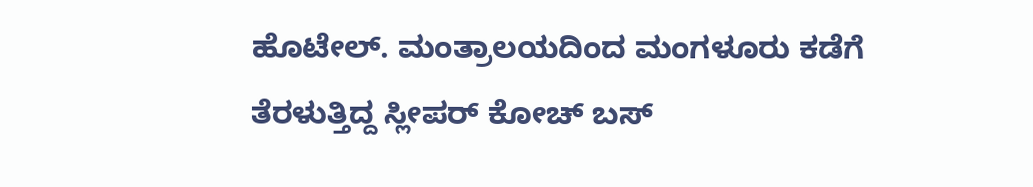ಹೊಟೇಲ್. ಮಂತ್ರಾಲಯದಿಂದ ಮಂಗಳೂರು ಕಡೆಗೆ ತೆರಳುತ್ತಿದ್ದ ಸ್ಲೀಪರ್ ಕೋಚ್ ಬಸ್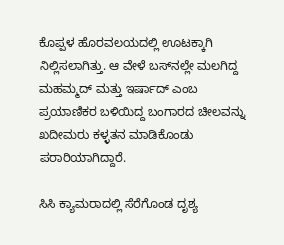ಕೊಪ್ಪಳ ಹೊರವಲಯದಲ್ಲಿ ಊಟಕ್ಕಾಗಿ ನಿಲ್ಲಿಸಲಾಗಿತ್ತು. ಆ ವೇಳೆ ಬಸ್‌ನಲ್ಲೇ ಮಲಗಿದ್ದ ಮಹಮ್ಮದ್ ಮತ್ತು ಇರ್ಷಾದ್ ಎಂಬ ಪ್ರಯಾಣಿಕರ ಬಳಿಯಿದ್ದ ಬಂಗಾರದ ಚೀಲವನ್ನು ಖದೀಮರು ಕಳ್ಳತನ ಮಾಡಿಕೊಂಡು ಪರಾರಿಯಾಗಿದ್ದಾರೆ.

ಸಿಸಿ ಕ್ಯಾಮರಾದಲ್ಲಿ ಸೆರೆಗೊಂಡ ದೃಶ್ಯ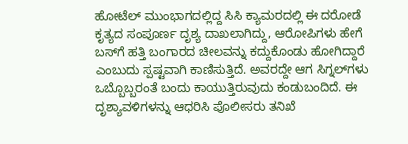ಹೋಟೆಲ್ ಮುಂಭಾಗದಲ್ಲಿದ್ದ ಸಿಸಿ ಕ್ಯಾಮರದಲ್ಲಿ ಈ ದರೋಡೆ ಕೃತ್ಯದ ಸಂಪೂರ್ಣ ದೃಶ್ಯ ದಾಖಲಾಗಿದ್ದು, ಆರೋಪಿಗಳು ಹೇಗೆ ಬಸ್‌ಗೆ ಹತ್ತಿ ಬಂಗಾರದ ಚೀಲವನ್ನು ಕದ್ದುಕೊಂಡು ಹೋಗಿದ್ದಾರೆ ಎಂಬುದು ಸ್ಪಷ್ಟವಾಗಿ ಕಾಣಿಸುತ್ತಿದೆ. ಅವರದ್ದೇ ಆಗ ಸಿಗ್ನಲ್‌ಗಳು ಒಬ್ಬೊಬ್ಬರಂತೆ ಬಂದು ಕಾಯುತ್ತಿರುವುದು ಕಂಡುಬಂದಿದೆ. ಈ ದೃಶ್ಯಾವಳಿಗಳನ್ನು ಆಧರಿಸಿ ಪೊಲೀಸರು ತನಿಖೆ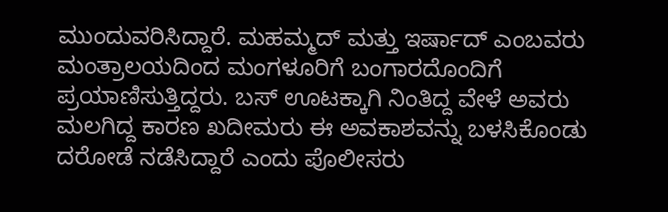ಮುಂದುವರಿಸಿದ್ದಾರೆ. ಮಹಮ್ಮದ್ ಮತ್ತು ಇರ್ಷಾದ್ ಎಂಬವರು ಮಂತ್ರಾಲಯದಿಂದ ಮಂಗಳೂರಿಗೆ ಬಂಗಾರದೊಂದಿಗೆ ಪ್ರಯಾಣಿಸುತ್ತಿದ್ದರು. ಬಸ್ ಊಟಕ್ಕಾಗಿ ನಿಂತಿದ್ದ ವೇಳೆ ಅವರು ಮಲಗಿದ್ದ ಕಾರಣ ಖದೀಮರು ಈ ಅವಕಾಶವನ್ನು ಬಳಸಿಕೊಂಡು ದರೋಡೆ ನಡೆಸಿದ್ದಾರೆ ಎಂದು ಪೊಲೀಸರು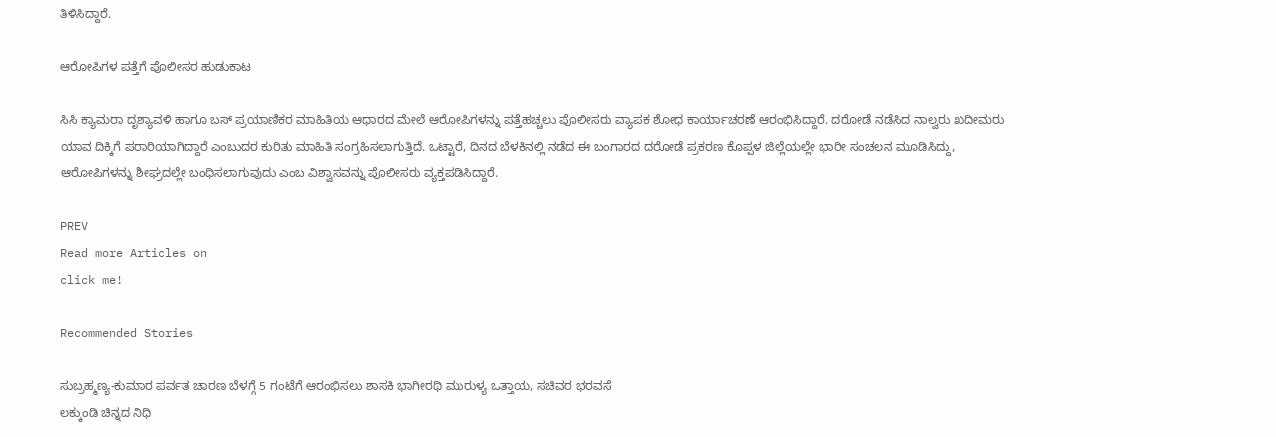ತಿಳಿಸಿದ್ದಾರೆ.

ಆರೋಪಿಗಳ ಪತ್ತೆಗೆ ಪೊಲೀಸರ ಹುಡುಕಾಟ

ಸಿಸಿ ಕ್ಯಾಮರಾ ದೃಶ್ಯಾವಳಿ ಹಾಗೂ ಬಸ್ ಪ್ರಯಾಣಿಕರ ಮಾಹಿತಿಯ ಆಧಾರದ ಮೇಲೆ ಆರೋಪಿಗಳನ್ನು ಪತ್ತೆಹಚ್ಚಲು ಪೊಲೀಸರು ವ್ಯಾಪಕ ಶೋಧ ಕಾರ್ಯಾಚರಣೆ ಆರಂಭಿಸಿದ್ದಾರೆ. ದರೋಡೆ ನಡೆಸಿದ ನಾಲ್ವರು ಖದೀಮರು ಯಾವ ದಿಕ್ಕಿಗೆ ಪರಾರಿಯಾಗಿದ್ದಾರೆ ಎಂಬುದರ ಕುರಿತು ಮಾಹಿತಿ ಸಂಗ್ರಹಿಸಲಾಗುತ್ತಿದೆ. ಒಟ್ಟಾರೆ, ದಿನದ ಬೆಳಕಿನಲ್ಲಿ ನಡೆದ ಈ ಬಂಗಾರದ ದರೋಡೆ ಪ್ರಕರಣ ಕೊಪ್ಪಳ ಜಿಲ್ಲೆಯಲ್ಲೇ ಭಾರೀ ಸಂಚಲನ ಮೂಡಿಸಿದ್ದು, ಆರೋಪಿಗಳನ್ನು ಶೀಘ್ರದಲ್ಲೇ ಬಂಧಿಸಲಾಗುವುದು ಎಂಬ ವಿಶ್ವಾಸವನ್ನು ಪೊಲೀಸರು ವ್ಯಕ್ತಪಡಿಸಿದ್ದಾರೆ.

PREV
Read more Articles on
click me!

Recommended Stories

ಸುಬ್ರಹ್ಮಣ್ಯ-ಕುಮಾರ ಪರ್ವತ ಚಾರಣ ಬೆಳಗ್ಗೆ 5 ಗಂಟೆಗೆ ಆರಂಭಿಸಲು ಶಾಸಕಿ ಭಾಗೀರಥಿ ಮುರುಳ್ಯ ಒತ್ತಾಯ, ಸಚಿವರ ಭರವಸೆ
ಲಕ್ಕುಂಡಿ ಚಿನ್ನದ ನಿಧಿ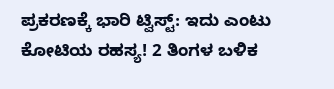ಪ್ರಕರಣಕ್ಕೆ ಭಾರಿ ಟ್ವಿಸ್ಟ್: ಇದು ಎಂಟು ಕೋಟಿಯ ರಹಸ್ಯ! 2 ತಿಂಗಳ ಬಳಿಕ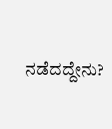ನಡೆದದ್ದೇನು?